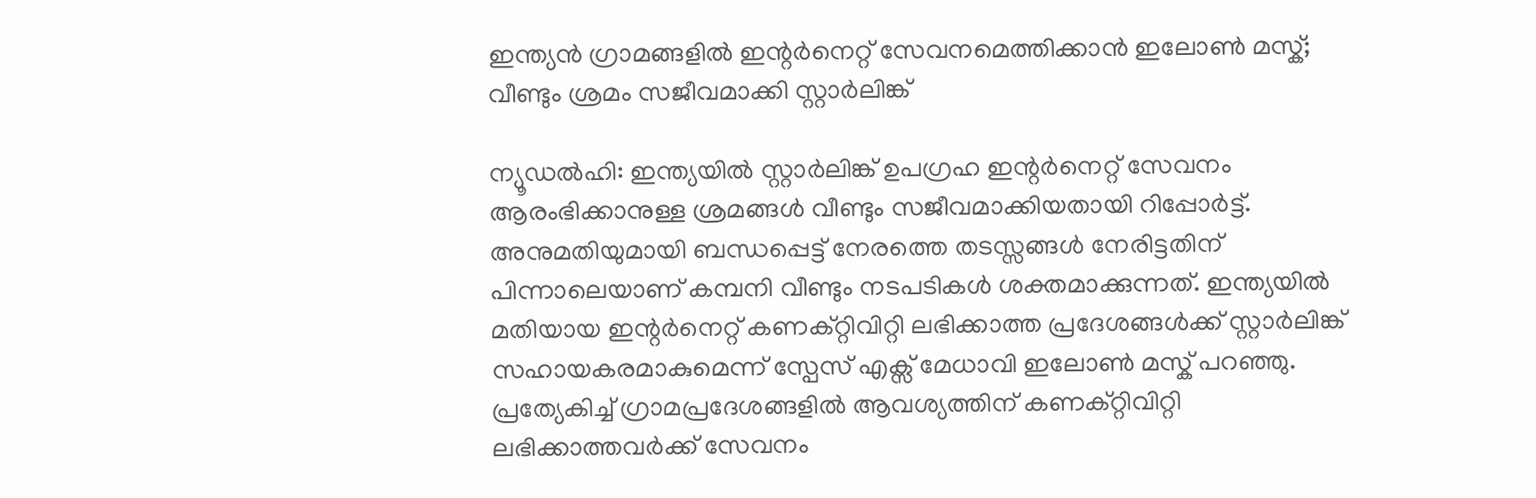ഇന്ത്യൻ ഗ്രാമങ്ങളിൽ ഇന്റർനെറ്റ് സേവനമെത്തിക്കാൻ ഇലോൺ മസ്ക്; വീണ്ടും ശ്രമം സജീവമാക്കി സ്റ്റാർലിങ്ക്

ന്യൂഡൽഹി: ഇന്ത്യയിൽ സ്റ്റാർലിങ്ക് ഉപഗ്രഹ ഇന്റർനെറ്റ് സേവനം ആരംഭിക്കാനുള്ള ശ്രമങ്ങൾ വീണ്ടും സജീവമാക്കിയതായി റിപ്പോർട്ട്. അനുമതിയുമായി ബന്ധപ്പെട്ട് നേരത്തെ തടസ്സങ്ങൾ നേരിട്ടതിന് പിന്നാലെയാണ് കമ്പനി വീണ്ടും നടപടികൾ ശക്തമാക്കുന്നത്. ഇന്ത്യയിൽ മതിയായ ഇന്റർനെറ്റ് കണക്റ്റിവിറ്റി ലഭിക്കാത്ത പ്രദേശങ്ങൾക്ക് സ്റ്റാർലിങ്ക് സഹായകരമാകുമെന്ന് സ്പേസ് എക്സ് മേധാവി ഇലോൺ മസ്ക് പറഞ്ഞു. പ്രത്യേകിച്ച് ഗ്രാമപ്രദേശങ്ങളിൽ ആവശ്യത്തിന് കണക്റ്റിവിറ്റി ലഭിക്കാത്തവർക്ക് സേവനം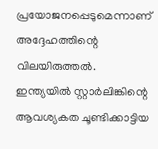പ്രയോജനപ്പെടുമെന്നാണ് അദ്ദേഹത്തിന്റെ വിലയിരുത്തൽ. ഇന്ത്യയിൽ സ്റ്റാർലിങ്കിന്റെ ആവശ്യകത ചൂണ്ടിക്കാട്ടിയ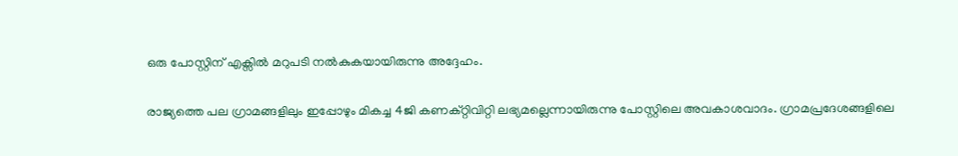ഒരു പോസ്റ്റിന് എക്സിൽ മറുപടി നൽകുകയായിരുന്നു അദ്ദേഹം.

രാജ്യത്തെ പല ഗ്രാമങ്ങളിലും ഇപ്പോഴും മികച്ച 4ജി കണക്റ്റിവിറ്റി ലഭ്യമല്ലെന്നായിരുന്നു പോസ്റ്റിലെ അവകാശവാദം. ഗ്രാമപ്രദേശങ്ങളിലെ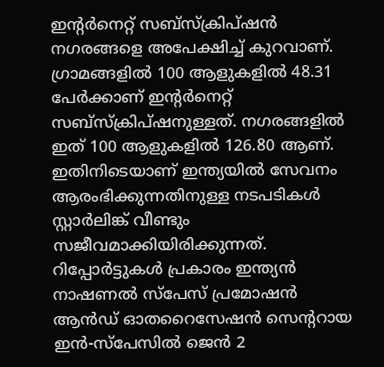ഇന്റർനെറ്റ് സബ്സ്ക്രിപ്ഷൻ നഗരങ്ങളെ അപേക്ഷിച്ച് കുറവാണ്. ഗ്രാമങ്ങളിൽ 100 ആളുകളിൽ 48.31 പേർക്കാണ് ഇന്റർനെറ്റ് സബ്സ്ക്രിപ്ഷനുള്ളത്. നഗരങ്ങളിൽ ഇത് 100 ആളുകളിൽ 126.80 ആണ്. ഇതിനിടെയാണ് ഇന്ത്യയിൽ സേവനം ആരംഭിക്കുന്നതിനുള്ള നടപടികൾ സ്റ്റാർലിങ്ക് വീണ്ടും സജീവമാക്കിയിരിക്കുന്നത്. റിപ്പോർട്ടുകൾ പ്രകാരം ഇന്ത്യൻ നാഷണൽ സ്പേസ് പ്രമോഷൻ ആൻഡ് ഓതറൈസേഷൻ സെന്ററായ ഇൻ-സ്പേസിൽ ജെൻ 2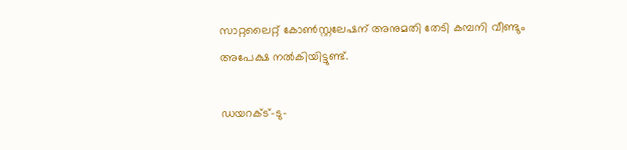സാറ്റലൈറ്റ് കോൺസ്റ്റലേഷന് അനുമതി തേടി കമ്പനി വീണ്ടും അപേക്ഷ നൽകിയിട്ടുണ്ട്.

ഡയറക്ട്-ടു-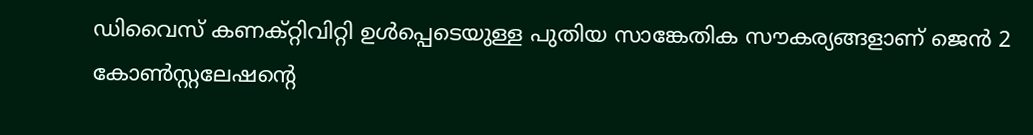ഡിവൈസ് കണക്റ്റിവിറ്റി ഉൾപ്പെടെയുള്ള പുതിയ സാങ്കേതിക സൗകര്യങ്ങളാണ് ജെൻ 2 കോൺസ്റ്റലേഷന്റെ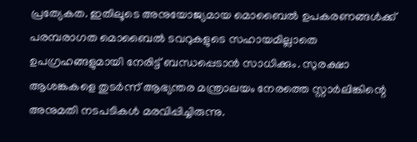പ്രത്യേകത. ഇതിലൂടെ അനുയോജ്യമായ മൊബൈൽ ഉപകരണങ്ങൾക്ക് പരമ്പരാഗത മൊബൈൽ ടവറുകളുടെ സഹായമില്ലാതെ ഉപഗ്രഹങ്ങളുമായി നേരിട്ട് ബന്ധപ്പെടാൻ സാധിക്കും. സുരക്ഷാ ആശങ്കകളെ തുടർന്ന് ആഭ്യന്തര മന്ത്രാലയം നേരത്തെ സ്റ്റാർലിങ്കിന്റെ അനുമതി നടപടികൾ മരവിപ്പിച്ചിരുന്നു.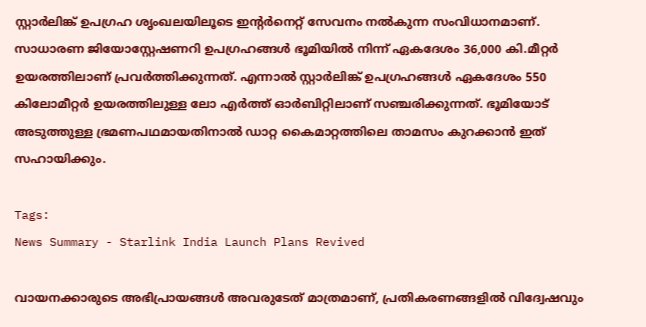സ്റ്റാർലിങ്ക് ഉപഗ്രഹ ശൃംഖലയിലൂടെ ഇന്റർനെറ്റ് സേവനം നൽകുന്ന സംവിധാനമാണ്. സാധാരണ ജിയോസ്റ്റേഷണറി ഉപഗ്രഹങ്ങൾ ഭൂമിയിൽ നിന്ന് ഏകദേശം 36,000 കി.മീറ്റർ ഉയരത്തിലാണ് പ്രവർത്തിക്കുന്നത്. എന്നാൽ സ്റ്റാർലിങ്ക് ഉപഗ്രഹങ്ങൾ ഏകദേശം 550 കിലോമീറ്റർ ഉയരത്തിലുള്ള ലോ എർത്ത് ഓർബിറ്റിലാണ് സഞ്ചരിക്കുന്നത്. ഭൂമിയോട് അടുത്തുള്ള ഭ്രമണപഥമായതിനാൽ ഡാറ്റ കൈമാറ്റത്തിലെ താമസം കുറക്കാൻ ഇത് സഹായിക്കും.

Tags:
News Summary - Starlink India Launch Plans Revived

വായനക്കാരുടെ അഭിപ്രായങ്ങള്‍ അവരുടേത് മാത്രമാണ്, പ്രതികരണങ്ങളിൽ വിദ്വേഷവും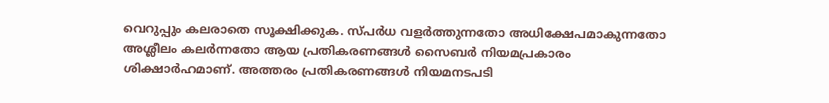വെറുപ്പും കലരാതെ സൂക്ഷിക്കുക. സ്പർധ വളർത്തുന്നതോ അധിക്ഷേപമാകുന്നതോ അശ്ലീലം കലർന്നതോ ആയ പ്രതികരണങ്ങൾ സൈബർ നിയമപ്രകാരം ശിക്ഷാർഹമാണ്. അത്തരം പ്രതികരണങ്ങൾ നിയമനടപടി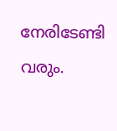നേരിടേണ്ടി വരും.